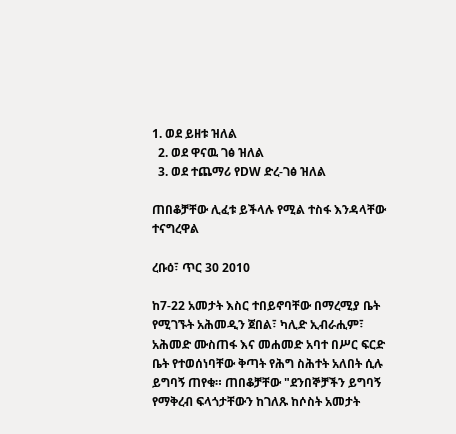1. ወደ ይዘቱ ዝለል
  2. ወደ ዋናዉ ገፅ ዝለል
  3. ወደ ተጨማሪ የDW ድረ-ገፅ ዝለል

ጠበቆቻቸው ሊፈቱ ይችላሉ የሚል ተስፋ እንዳላቸው ተናግረዋል

ረቡዕ፣ ጥር 30 2010

ከ7-22 አመታት እስር ተበይኖባቸው በማረሚያ ቤት የሚገኙት አሕመዲን ጀበል፣ ካሊድ ኢብራሒም፣ አሕመድ ሙስጠፋ እና መሐመድ አባተ በሥር ፍርድ ቤት የተወሰነባቸው ቅጣት የሕግ ስሕተት አለበት ሲሉ ይግባኝ ጠየቁ። ጠበቆቻቸው "ደንበኞቻችን ይግባኝ የማቅረብ ፍላጎታቸውን ከገለጹ ከሶስት አመታት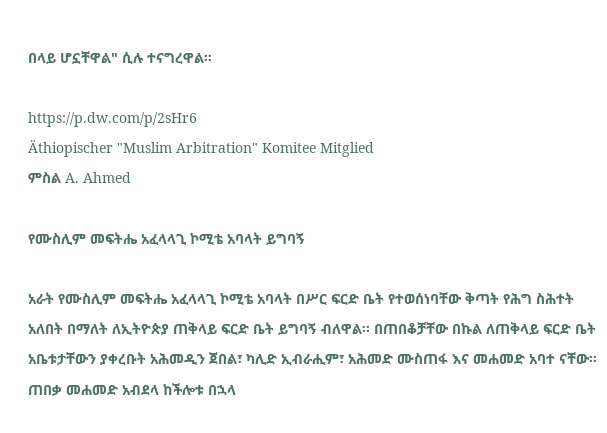በላይ ሆኗቸዋል" ሲሉ ተናግረዋል።

https://p.dw.com/p/2sHr6
Äthiopischer "Muslim Arbitration" Komitee Mitglied
ምስል A. Ahmed

የሙስሊም መፍትሔ አፈላላጊ ኮሚቴ አባላት ይግባኝ

አራት የሙስሊም መፍትሔ አፈላላጊ ኮሚቴ አባላት በሥር ፍርድ ቤት የተወሰነባቸው ቅጣት የሕግ ስሕተት አለበት በማለት ለኢትዮጵያ ጠቅላይ ፍርድ ቤት ይግባኝ ብለዋል። በጠበቆቻቸው በኩል ለጠቅላይ ፍርድ ቤት አቤቱታቸውን ያቀረቡት አሕመዲን ጀበል፣ ካሊድ ኢብራሒም፣ አሕመድ ሙስጠፋ እና መሐመድ አባተ ናቸው። ጠበቃ መሐመድ አብደላ ከችሎቱ በኋላ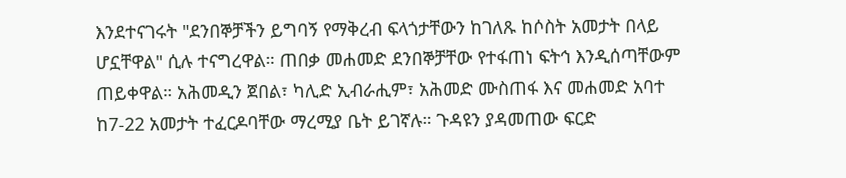እንደተናገሩት "ደንበኞቻችን ይግባኝ የማቅረብ ፍላጎታቸውን ከገለጹ ከሶስት አመታት በላይ ሆኗቸዋል" ሲሉ ተናግረዋል። ጠበቃ መሐመድ ደንበኞቻቸው የተፋጠነ ፍትኅ እንዲሰጣቸውም ጠይቀዋል። አሕመዲን ጀበል፣ ካሊድ ኢብራሒም፣ አሕመድ ሙስጠፋ እና መሐመድ አባተ ከ7-22 አመታት ተፈርዶባቸው ማረሚያ ቤት ይገኛሉ። ጉዳዩን ያዳመጠው ፍርድ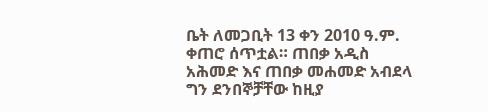ቤት ለመጋቢት 13 ቀን 2010 ዓ.ም. ቀጠሮ ሰጥቷል። ጠበቃ አዲስ አሕመድ እና ጠበቃ መሐመድ አብደላ ግን ደንበኞቻቸው ከዚያ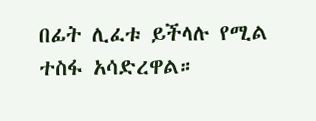በፊት ሊፈቱ ይችላሉ የሚል ተስፋ አሳድረዋል።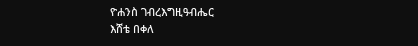ዮሐንስ ገብረእግዚዓብሔር
እሸቴ በቀለ